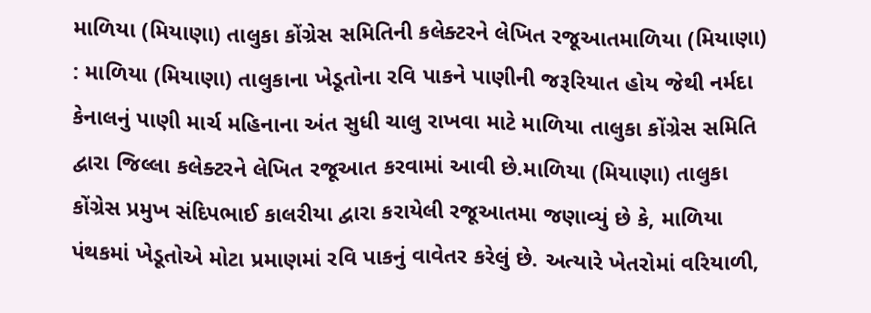માળિયા (મિયાણા) તાલુકા કોંગ્રેસ સમિતિની કલેક્ટરને લેખિત રજૂઆતમાળિયા (મિયાણા) : માળિયા (મિયાણા) તાલુકાના ખેડૂતોના રવિ પાકને પાણીની જરૂરિયાત હોય જેથી નર્મદા કેનાલનું પાણી માર્ચ મહિનાના અંત સુધી ચાલુ રાખવા માટે માળિયા તાલુકા કોંગ્રેસ સમિતિ દ્વારા જિલ્લા કલેક્ટરને લેખિત રજૂઆત કરવામાં આવી છે.માળિયા (મિયાણા) તાલુકા કોંગ્રેસ પ્રમુખ સંદિપભાઈ કાલરીયા દ્વારા કરાયેલી રજૂઆતમા જણાવ્યું છે કે, માળિયા પંથકમાં ખેડૂતોએ મોટા પ્રમાણમાં રવિ પાકનું વાવેતર કરેલું છે. અત્યારે ખેતરોમાં વરિયાળી,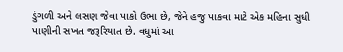ડુંગળી અને લસણ જેવા પાકો ઉભા છે, જેને હજુ પાકવા માટે એક મહિના સુધી પાણીની સખત જરૂરિયાત છે. વધુમાં આ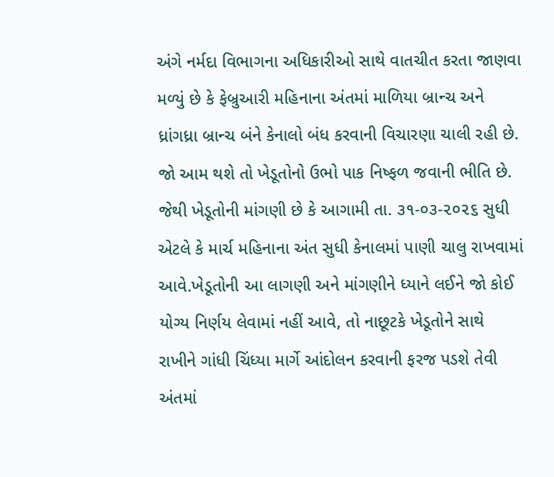અંગે નર્મદા વિભાગના અધિકારીઓ સાથે વાતચીત કરતા જાણવા મળ્યું છે કે ફેબ્રુઆરી મહિનાના અંતમાં માળિયા બ્રાન્ચ અને ધ્રાંગધ્રા બ્રાન્ચ બંને કેનાલો બંધ કરવાની વિચારણા ચાલી રહી છે. જો આમ થશે તો ખેડૂતોનો ઉભો પાક નિષ્ફળ જવાની ભીતિ છે. જેથી ખેડૂતોની માંગણી છે કે આગામી તા. ૩૧-૦૩-૨૦૨૬ સુધી એટલે કે માર્ચ મહિનાના અંત સુધી કેનાલમાં પાણી ચાલુ રાખવામાં આવે.ખેડૂતોની આ લાગણી અને માંગણીને ધ્યાને લઈને જો કોઈ યોગ્ય નિર્ણય લેવામાં નહીં આવે, તો નાછૂટકે ખેડૂતોને સાથે રાખીને ગાંધી ચિંધ્યા માર્ગે આંદોલન કરવાની ફરજ પડશે તેવી અંતમાં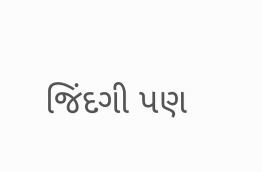જિંદગી પણ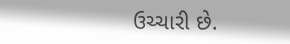ઉચ્ચારી છે.